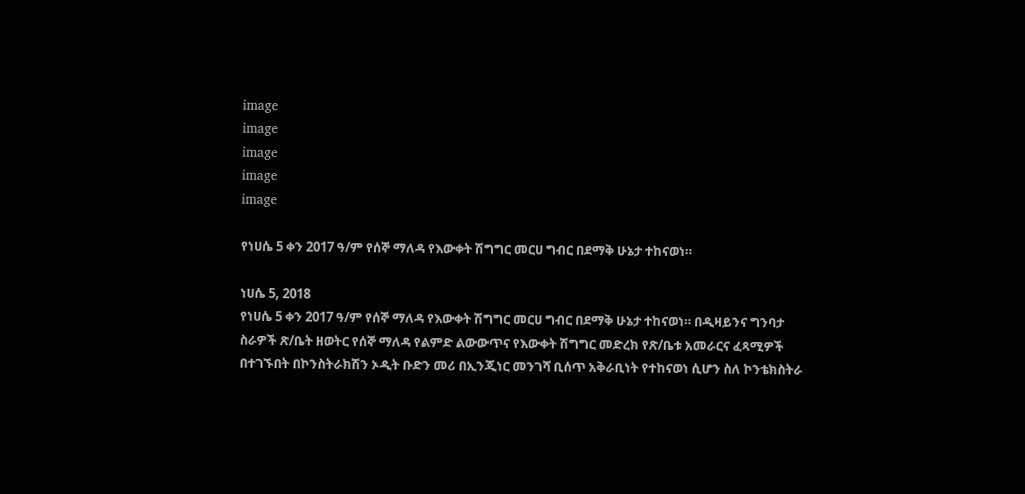image
image
image
image
image

የነሀሴ 5 ቀን 2017 ዓ/ም የሰኞ ማለዳ የእውቀት ሽግግር መርሀ ግብር በደማቅ ሁኔታ ተከናወነ።

ነሀሴ 5, 2018
የነሀሴ 5 ቀን 2017 ዓ/ም የሰኞ ማለዳ የእውቀት ሽግግር መርሀ ግብር በደማቅ ሁኔታ ተከናወነ። በዲዛይንና ግንባታ ስራዎች ጽ/ቤት ዘወትር የሰኞ ማለዳ የልምድ ልውውጥና የእውቀት ሽግግር መድረክ የጽ/ቤቱ አመራርና ፈጻሚዎች በተገኙበት በኮንስትራክሽን ኦዲት ቡድን መሪ በኢንጂነር መንገሻ ቢሰጥ አቅራቢነት የተከናወነ ሲሆን ስለ ኮንቴክስትራ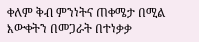ቀለም ቅብ ምንነትና ጠቀሜታ በሚል እውቀትን በመጋራት በተነቃቃ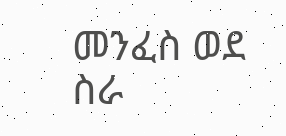መንፈስ ወደ ስራ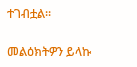ተገብቷል።

መልዕክትዎን ይላኩ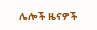ሌሎች ዜናዎች